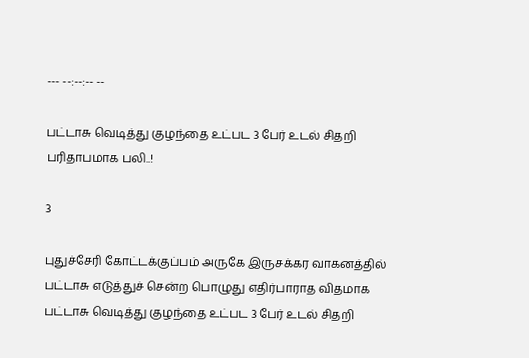--- --:--:-- --

பட்டாசு வெடித்து குழந்தை உட்பட 3 பேர் உடல் சிதறி பரிதாபமாக பலி..!

3

புதுச்சேரி கோட்டக்குப்பம் அருகே இருசக்கர வாகனத்தில் பட்டாசு எடுத்துச் சென்ற பொழுது எதிர்பாராத விதமாக பட்டாசு வெடித்து குழந்தை உட்பட 3 பேர் உடல் சிதறி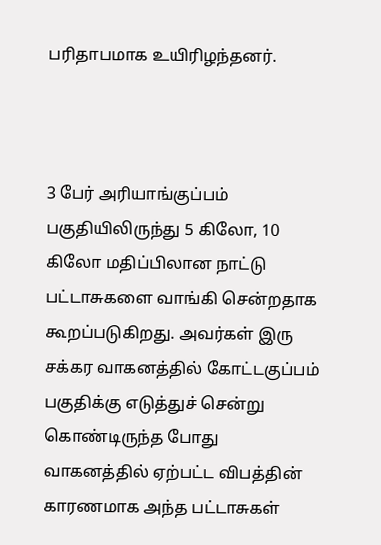பரிதாபமாக உயிரிழந்தனர்.



3 பேர் அரியாங்குப்பம் பகுதியிலிருந்து 5 கிலோ, 10 கிலோ மதிப்பிலான நாட்டு பட்டாசுகளை வாங்கி சென்றதாக கூறப்படுகிறது. அவர்கள் இரு சக்கர வாகனத்தில் கோட்டகுப்பம் பகுதிக்கு எடுத்துச் சென்று கொண்டிருந்த போது வாகனத்தில் ஏற்பட்ட விபத்தின் காரணமாக அந்த பட்டாசுகள்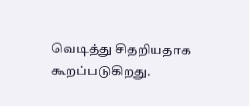வெடித்து சிதறியதாக கூறப்படுகிறது.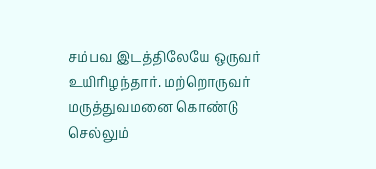சம்பவ இடத்திலேயே ஒருவர் உயிரிழந்தார். மற்றொருவர் மருத்துவமனை கொண்டு செல்லும்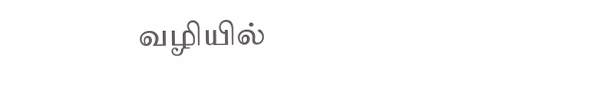வழியில்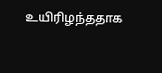உயிரிழந்ததாக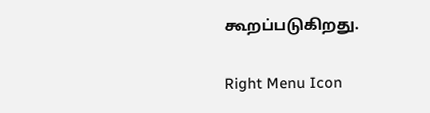கூறப்படுகிறது.

Right Menu Icon